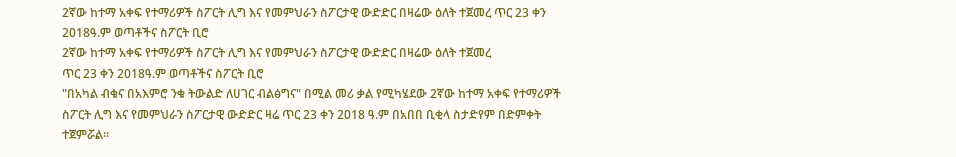2ኛው ከተማ አቀፍ የተማሪዎች ስፖርት ሊግ እና የመምህራን ስፖርታዊ ውድድር በዛሬው ዕለት ተጀመረ ጥር 23 ቀን 2018ዓ.ም ወጣቶችና ስፖርት ቢሮ
2ኛው ከተማ አቀፍ የተማሪዎች ስፖርት ሊግ እና የመምህራን ስፖርታዊ ውድድር በዛሬው ዕለት ተጀመረ
ጥር 23 ቀን 2018ዓ.ም ወጣቶችና ስፖርት ቢሮ
"በአካል ብቁና በአእምሮ ንቁ ትውልድ ለሀገር ብልፅግና" በሚል መሪ ቃል የሚካሄደው 2ኛው ከተማ አቀፍ የተማሪዎች ስፖርት ሊግ እና የመምህራን ስፖርታዊ ውድድር ዛሬ ጥር 23 ቀን 2018 ዓ.ም በአበበ ቢቂላ ስታድየም በድምቀት ተጀምሯል።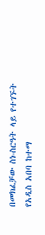በመክፈቻው ስነ-ስርዓት ላይ የተገኙት የአዲስ አበባ ከተማ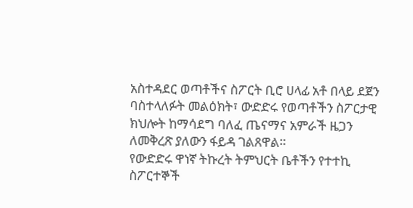አስተዳደር ወጣቶችና ስፖርት ቢሮ ሀላፊ አቶ በላይ ደጀን ባስተላለፉት መልዕክት፣ ውድድሩ የወጣቶችን ስፖርታዊ ክህሎት ከማሳደግ ባለፈ ጤናማና አምራች ዜጋን ለመቅረጽ ያለውን ፋይዳ ገልጸዋል።
የውድድሩ ዋነኛ ትኩረት ትምህርት ቤቶችን የተተኪ ስፖርተኞች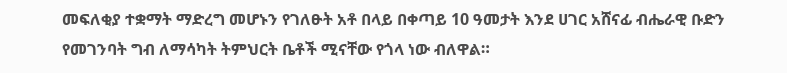መፍለቂያ ተቋማት ማድረግ መሆኑን የገለፁት አቶ በላይ በቀጣይ 10 ዓመታት እንደ ሀገር አሸናፊ ብሔራዊ ቡድን የመገንባት ግብ ለማሳካት ትምህርት ቤቶች ሚናቸው የጎላ ነው ብለዋል።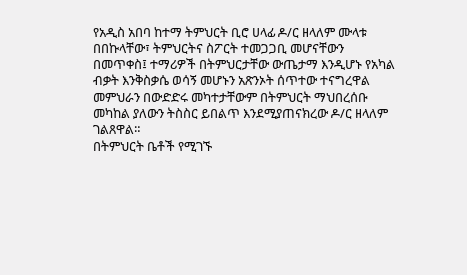የአዲስ አበባ ከተማ ትምህርት ቢሮ ሀላፊ ዶ/ር ዘላለም ሙላቱ በበኩላቸው፣ ትምህርትና ስፖርት ተመጋጋቢ መሆናቸውን በመጥቀስ፤ ተማሪዎች በትምህርታቸው ውጤታማ እንዲሆኑ የአካል ብቃት እንቅስቃሴ ወሳኝ መሆኑን አጽንኦት ሰጥተው ተናግረዋል
መምህራን በውድድሩ መካተታቸውም በትምህርት ማህበረሰቡ መካከል ያለውን ትስስር ይበልጥ እንደሚያጠናክረው ዶ/ር ዘላለም ገልጸዋል።
በትምህርት ቤቶች የሚገኙ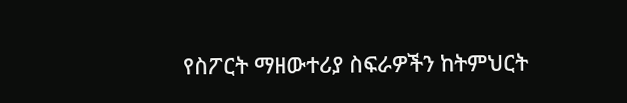የስፖርት ማዘውተሪያ ስፍራዎችን ከትምህርት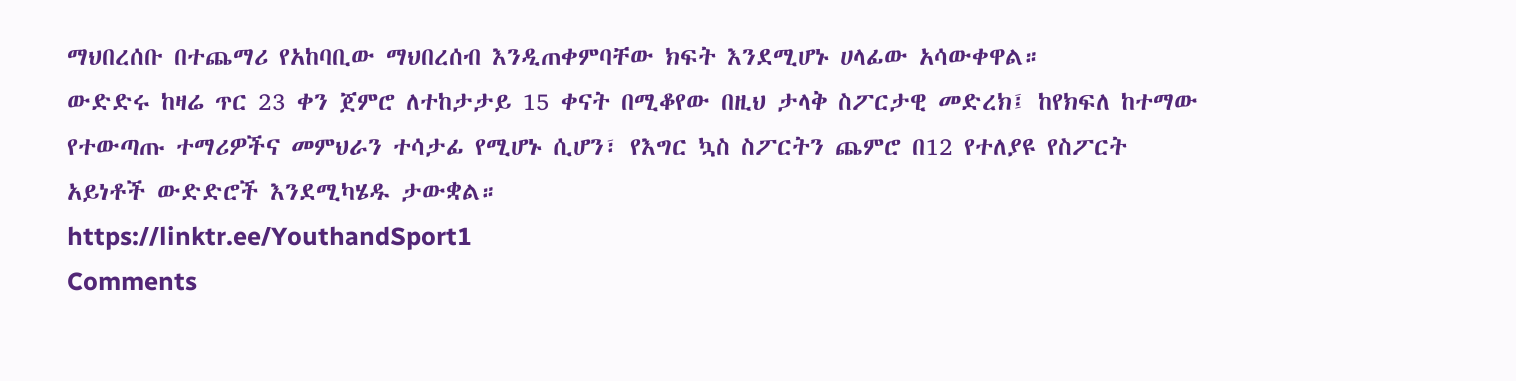ማህበረሰቡ በተጨማሪ የአከባቢው ማህበረሰብ እንዲጠቀምባቸው ክፍት እንደሚሆኑ ሀላፊው አሳውቀዋል።
ውድድሩ ከዛሬ ጥር 23 ቀን ጀምሮ ለተከታታይ 15 ቀናት በሚቆየው በዚህ ታላቅ ስፖርታዊ መድረክ፤ ከየክፍለ ከተማው የተውጣጡ ተማሪዎችና መምህራን ተሳታፊ የሚሆኑ ሲሆን፣ የእግር ኳስ ስፖርትን ጨምሮ በ12 የተለያዩ የስፖርት አይነቶች ውድድሮች እንደሚካሄዱ ታውቋል።
https://linktr.ee/YouthandSport1
Comments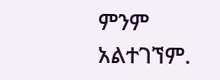ምንም አልተገኘም.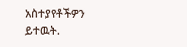አስተያየቶችዎን ይተዉት.